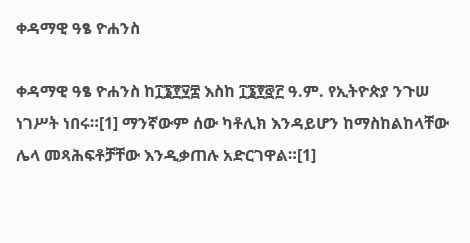ቀዳማዊ ዓፄ ዮሐንስ

ቀዳማዊ ዓፄ ዮሐንስ ከ፲፮፻፶፰ እስከ ፲፮፻፸፫ ዓ.ም. የኢትዮጵያ ንጉሠ ነገሥት ነበሩ።[1] ማንኛውም ሰው ካቶሊክ እንዳይሆን ከማስከልከላቸው ሌላ መጻሕፍቶቻቸው እንዲቃጠሉ አድርገዋል።[1]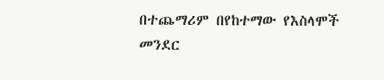በተጨማሪም በየከተማው የእስላሞች መንደር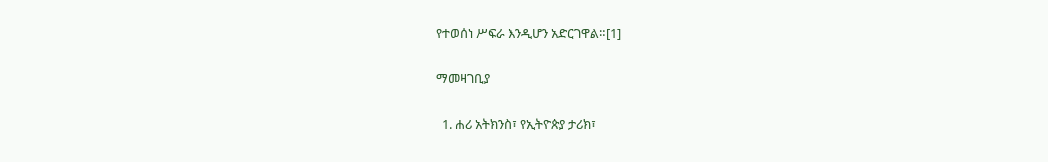የተወሰነ ሥፍራ እንዲሆን አድርገዋል።[1]

ማመዛገቢያ

  1. ሐሪ አትክንስ፣ የኢትዮጵያ ታሪክ፣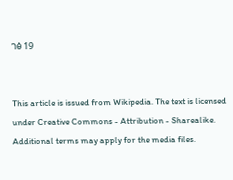ገፅ 19


This article is issued from Wikipedia. The text is licensed under Creative Commons - Attribution - Sharealike. Additional terms may apply for the media files.